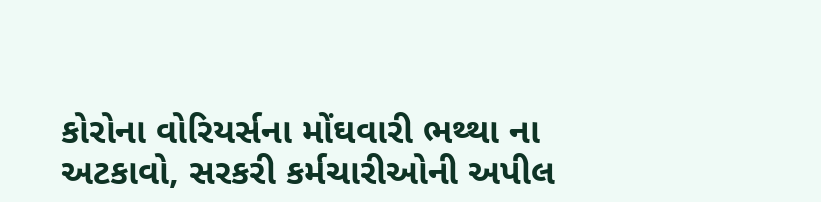કોરોના વોરિયર્સના મોંઘવારી ભથ્થા ના અટકાવો, સરકરી કર્મચારીઓની અપીલ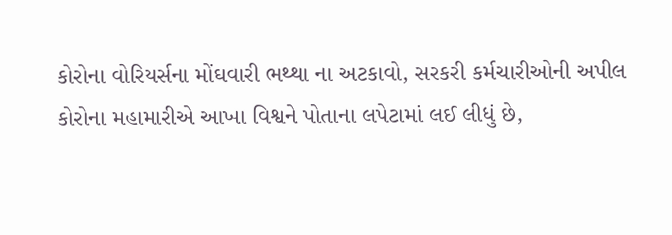કોરોના વોરિયર્સના મોંઘવારી ભથ્થા ના અટકાવો, સરકરી કર્મચારીઓની અપીલ
કોરોના મહામારીએ આખા વિશ્વને પોતાના લપેટામાં લઈ લીધું છે,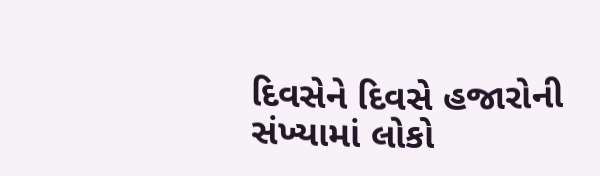દિવસેને દિવસે હજારોની સંખ્યામાં લોકો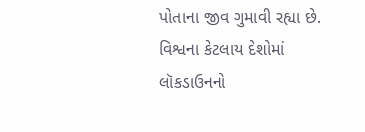પોતાના જીવ ગુમાવી રહ્યા છે. વિશ્વના કેટલાય દેશોમાં લૉકડાઉનનો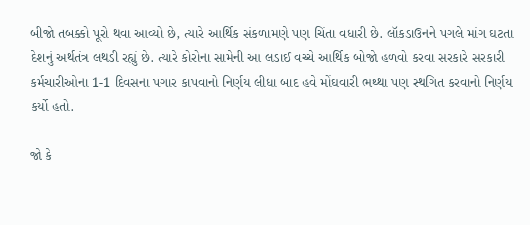બીજો તબક્કો પૂરો થવા આવ્યો છે, ત્યારે આર્થિક સંકળામણે પણ ચિંતા વધારી છે. લૉકડાઉનને પગલે માંગ ઘટતા દેશનું અર્થતંત્ર લથડી રહ્યું છે. ત્યારે કોરોના સામેની આ લડાઈ વચ્ચે આર્થિક બોજો હળવો કરવા સરકારે સરકારી કર્મચારીઓના 1-1 દિવસના પગાર કાપવાનો નિર્ણય લીધા બાદ હવે મોંઘવારી ભથ્થા પણ સ્થગિત કરવાનો નિર્ણય કર્યો હતો.

જો કે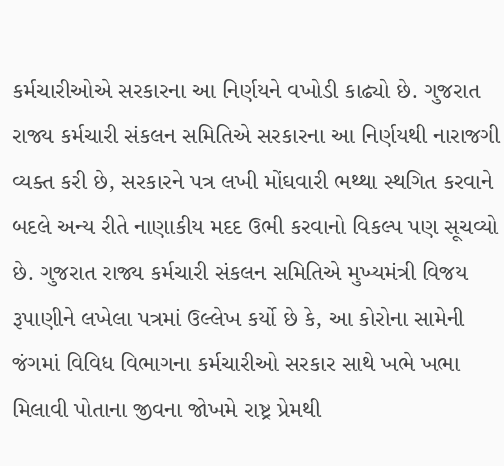કર્મચારીઓએ સરકારના આ નિર્ણયને વખોડી કાઢ્યો છે. ગુજરાત રાજ્ય કર્મચારી સંકલન સમિતિએ સરકારના આ નિર્ણયથી નારાજગી વ્યક્ત કરી છે, સરકારને પત્ર લખી મોંઘવારી ભથ્થા સ્થગિત કરવાને બદલે અન્ય રીતે નાણાકીય મદદ ઉભી કરવાનો વિકલ્પ પણ સૂચવ્યો છે. ગુજરાત રાજ્ય કર્મચારી સંકલન સમિતિએ મુખ્યમંત્રી વિજય રૂપાણીને લખેલા પત્રમાં ઉલ્લેખ કર્યો છે કે, આ કોરોના સામેની જંગમાં વિવિધ વિભાગના કર્મચારીઓ સરકાર સાથે ખભે ખભા મિલાવી પોતાના જીવના જોખમે રાષ્ટ્ર પ્રેમથી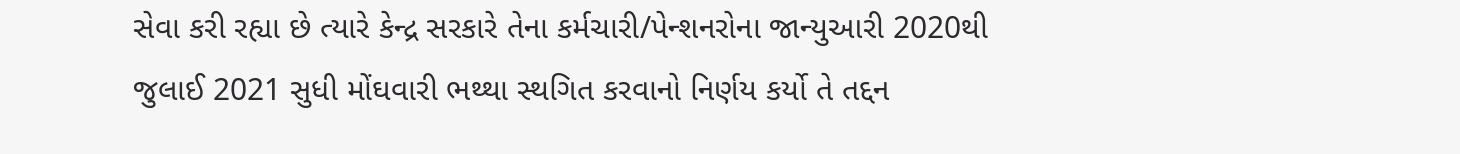સેવા કરી રહ્યા છે ત્યારે કેન્દ્ર સરકારે તેના કર્મચારી/પેન્શનરોના જાન્યુઆરી 2020થી જુલાઈ 2021 સુધી મોંઘવારી ભથ્થા સ્થગિત કરવાનો નિર્ણય કર્યો તે તદ્દન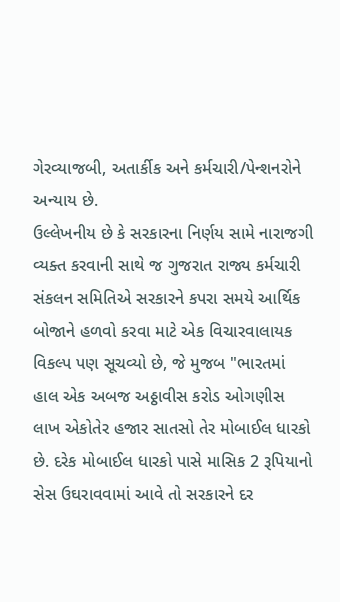ગેરવ્યાજબી, અતાર્કીક અને કર્મચારી/પેન્શનરોને અન્યાય છે.
ઉલ્લેખનીય છે કે સરકારના નિર્ણય સામે નારાજગી વ્યક્ત કરવાની સાથે જ ગુજરાત રાજ્ય કર્મચારી સંકલન સમિતિએ સરકારને કપરા સમયે આર્થિક બોજાને હળવો કરવા માટે એક વિચારવાલાયક વિકલ્પ પણ સૂચવ્યો છે, જે મુજબ "ભારતમાં હાલ એક અબજ અઠ્ઠાવીસ કરોડ ઓગણીસ લાખ એકોતેર હજાર સાતસો તેર મોબાઈલ ધારકો છે. દરેક મોબાઈલ ધારકો પાસે માસિક 2 રૂપિયાનો સેસ ઉઘરાવવામાં આવે તો સરકારને દર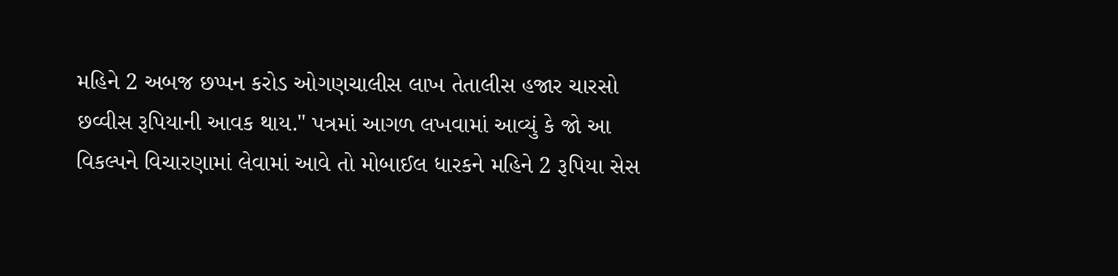મહિને 2 અબજ છપ્પન કરોડ ઓગણચાલીસ લાખ તેતાલીસ હજાર ચારસો છવ્વીસ રૂપિયાની આવક થાય." પત્રમાં આગળ લખવામાં આવ્યું કે જો આ વિકલ્પને વિચારણામાં લેવામાં આવે તો મોબાઈલ ધારકને મહિને 2 રૂપિયા સેસ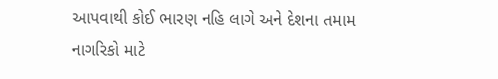આપવાથી કોઈ ભારણ નહિ લાગે અને દેશના તમામ નાગરિકો માટે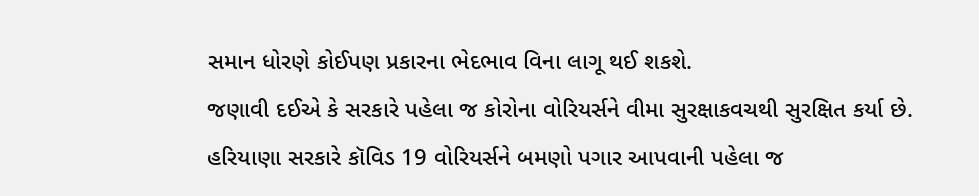સમાન ધોરણે કોઈપણ પ્રકારના ભેદભાવ વિના લાગૂ થઈ શકશે.
જણાવી દઈએ કે સરકારે પહેલા જ કોરોના વોરિયર્સને વીમા સુરક્ષાકવચથી સુરક્ષિત કર્યા છે. હરિયાણા સરકારે કૉવિડ 19 વોરિયર્સને બમણો પગાર આપવાની પહેલા જ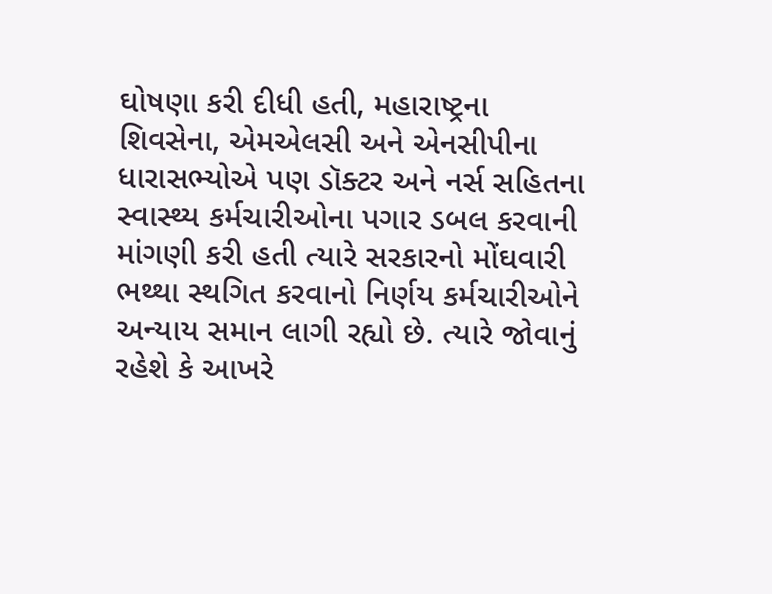ઘોષણા કરી દીધી હતી, મહારાષ્ટ્રના શિવસેના, એમએલસી અને એનસીપીના ધારાસભ્યોએ પણ ડૉક્ટર અને નર્સ સહિતના સ્વાસ્થ્ય કર્મચારીઓના પગાર ડબલ કરવાની માંગણી કરી હતી ત્યારે સરકારનો મોંઘવારી ભથ્થા સ્થગિત કરવાનો નિર્ણય કર્મચારીઓને અન્યાય સમાન લાગી રહ્યો છે. ત્યારે જોવાનું રહેશે કે આખરે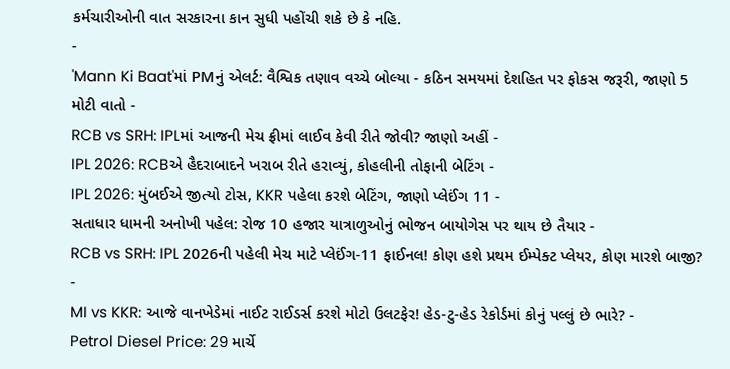કર્મચારીઓની વાત સરકારના કાન સુધી પહોંચી શકે છે કે નહિ.
-
'Mann Ki Baat'માં PMનું એલર્ટ: વૈશ્વિક તણાવ વચ્ચે બોલ્યા - કઠિન સમયમાં દેશહિત પર ફોકસ જરૂરી, જાણો 5 મોટી વાતો -
RCB vs SRH: IPLમાં આજની મેચ ફ્રીમાં લાઈવ કેવી રીતે જોવી? જાણો અહીં -
IPL 2026: RCBએ હૈદરાબાદને ખરાબ રીતે હરાવ્યું, કોહલીની તોફાની બેટિંગ -
IPL 2026: મુંબઈએ જીત્યો ટોસ, KKR પહેલા કરશે બેટિંગ, જાણો પ્લેઈંગ 11 -
સતાધાર ધામની અનોખી પહેલ: રોજ 10 હજાર યાત્રાળુઓનું ભોજન બાયોગેસ પર થાય છે તૈયાર -
RCB vs SRH: IPL 2026ની પહેલી મેચ માટે પ્લેઈંગ-11 ફાઈનલ! કોણ હશે પ્રથમ ઈમ્પેક્ટ પ્લેયર, કોણ મારશે બાજી? -
MI vs KKR: આજે વાનખેડેમાં નાઈટ રાઈડર્સ કરશે મોટો ઉલટફેર! હેડ-ટુ-હેડ રેકોર્ડમાં કોનું પલ્લું છે ભારે? -
Petrol Diesel Price: 29 માર્ચે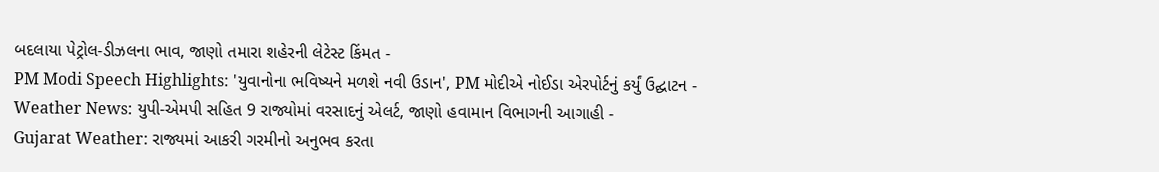બદલાયા પેટ્રોલ-ડીઝલના ભાવ, જાણો તમારા શહેરની લેટેસ્ટ કિંમત -
PM Modi Speech Highlights: 'યુવાનોના ભવિષ્યને મળશે નવી ઉડાન', PM મોદીએ નોઈડા એરપોર્ટનું કર્યું ઉદ્ઘાટન -
Weather News: યુપી-એમપી સહિત 9 રાજ્યોમાં વરસાદનું એલર્ટ, જાણો હવામાન વિભાગની આગાહી -
Gujarat Weather: રાજ્યમાં આકરી ગરમીનો અનુભવ કરતા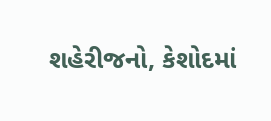શહેરીજનો, કેશોદમાં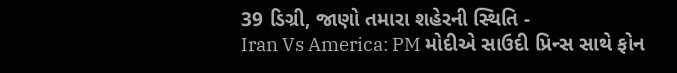39 ડિગ્રી, જાણો તમારા શહેરની સ્થિતિ -
Iran Vs America: PM મોદીએ સાઉદી પ્રિન્સ સાથે ફોન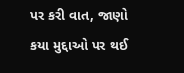પર કરી વાત, જાણો કયા મુદ્દાઓ પર થઈ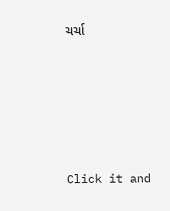ચર્ચા






Click it and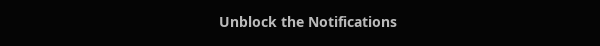Unblock the Notifications